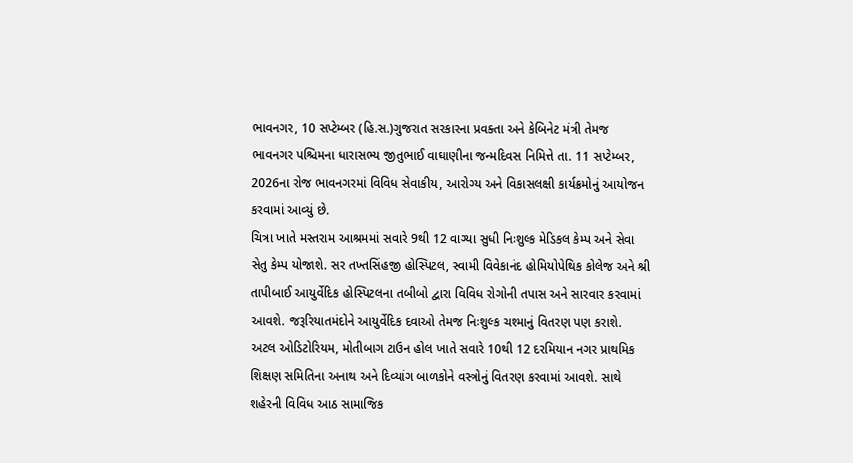ભાવનગર, 10 સપ્ટેમ્બર (હિ.સ.)ગુજરાત સરકારના પ્રવક્તા અને કેબિનેટ મંત્રી તેમજ ભાવનગર પશ્ચિમના ધારાસભ્ય જીતુભાઈ વાઘાણીના જન્મદિવસ નિમિત્તે તા. 11 સપ્ટેમ્બર, 2026ના રોજ ભાવનગરમાં વિવિધ સેવાકીય, આરોગ્ય અને વિકાસલક્ષી કાર્યક્રમોનું આયોજન કરવામાં આવ્યું છે.
ચિત્રા ખાતે મસ્તરામ આશ્રમમાં સવારે 9થી 12 વાગ્યા સુધી નિઃશુલ્ક મેડિકલ કેમ્પ અને સેવા સેતુ કેમ્પ યોજાશે. સર તખ્તસિંહજી હોસ્પિટલ, સ્વામી વિવેકાનંદ હોમિયોપેથિક કોલેજ અને શ્રી તાપીબાઈ આયુર્વેદિક હોસ્પિટલના તબીબો દ્વારા વિવિધ રોગોની તપાસ અને સારવાર કરવામાં આવશે. જરૂરિયાતમંદોને આયુર્વેદિક દવાઓ તેમજ નિઃશુલ્ક ચશ્માનું વિતરણ પણ કરાશે.
અટલ ઓડિટોરિયમ, મોતીબાગ ટાઉન હોલ ખાતે સવારે 10થી 12 દરમિયાન નગર પ્રાથમિક શિક્ષણ સમિતિના અનાથ અને દિવ્યાંગ બાળકોને વસ્ત્રોનું વિતરણ કરવામાં આવશે. સાથે શહેરની વિવિધ આઠ સામાજિક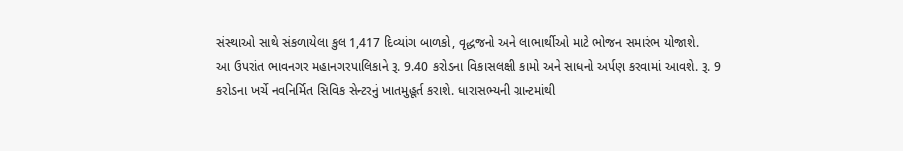સંસ્થાઓ સાથે સંકળાયેલા કુલ 1,417 દિવ્યાંગ બાળકો, વૃદ્ધજનો અને લાભાર્થીઓ માટે ભોજન સમારંભ યોજાશે.
આ ઉપરાંત ભાવનગર મહાનગરપાલિકાને રૂ. 9.40 કરોડના વિકાસલક્ષી કામો અને સાધનો અર્પણ કરવામાં આવશે. રૂ. 9 કરોડના ખર્ચે નવનિર્મિત સિવિક સેન્ટરનું ખાતમુહૂર્ત કરાશે. ધારાસભ્યની ગ્રાન્ટમાંથી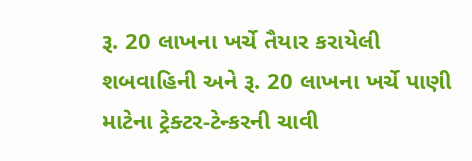રૂ. 20 લાખના ખર્ચે તૈયાર કરાયેલી શબવાહિની અને રૂ. 20 લાખના ખર્ચે પાણી માટેના ટ્રેક્ટર-ટેન્કરની ચાવી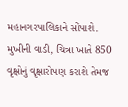મહાનગરપાલિકાને સોંપાશે.
મુખીની વાડી, ચિત્રા ખાતે 850 વૃક્ષોનું વૃક્ષારોપણ કરાશે તેમજ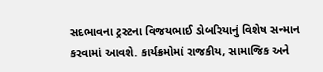સદભાવના ટ્રસ્ટના વિજયભાઈ ડોબરિયાનું વિશેષ સન્માન કરવામાં આવશે. કાર્યક્રમોમાં રાજકીય, સામાજિક અને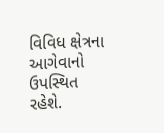વિવિધ ક્ષેત્રના આગેવાનો ઉપસ્થિત રહેશે.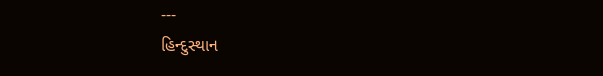---
હિન્દુસ્થાન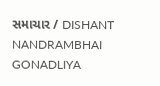સમાચાર / DISHANT NANDRAMBHAI GONADLIYA